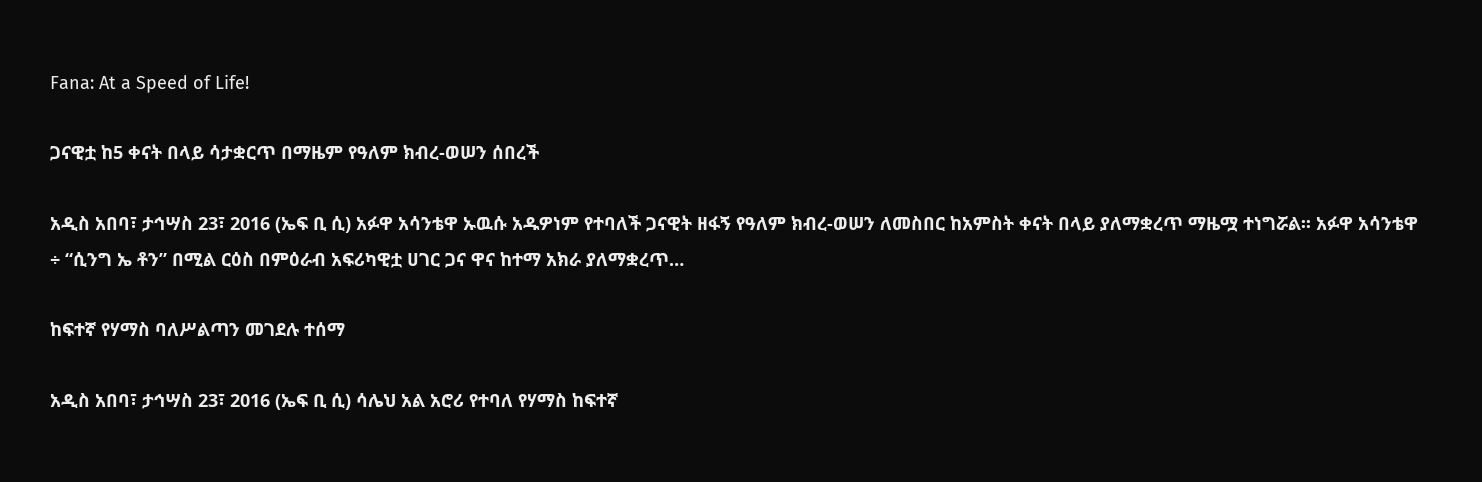Fana: At a Speed of Life!

ጋናዊቷ ከ5 ቀናት በላይ ሳታቋርጥ በማዜም የዓለም ክብረ-ወሠን ሰበረች

አዲስ አበባ፣ ታኅሣስ 23፣ 2016 (ኤፍ ቢ ሲ) አፉዋ አሳንቴዋ ኡዉሱ አዱዎነም የተባለች ጋናዊት ዘፋኝ የዓለም ክብረ-ወሠን ለመስበር ከአምስት ቀናት በላይ ያለማቋረጥ ማዜሟ ተነግሯል፡፡ አፉዋ አሳንቴዋ ÷ “ሲንግ ኤ ቶን” በሚል ርዕስ በምዕራብ አፍሪካዊቷ ሀገር ጋና ዋና ከተማ አክራ ያለማቋረጥ…

ከፍተኛ የሃማስ ባለሥልጣን መገደሉ ተሰማ

አዲስ አበባ፣ ታኅሣስ 23፣ 2016 (ኤፍ ቢ ሲ) ሳሌህ አል አሮሪ የተባለ የሃማስ ከፍተኛ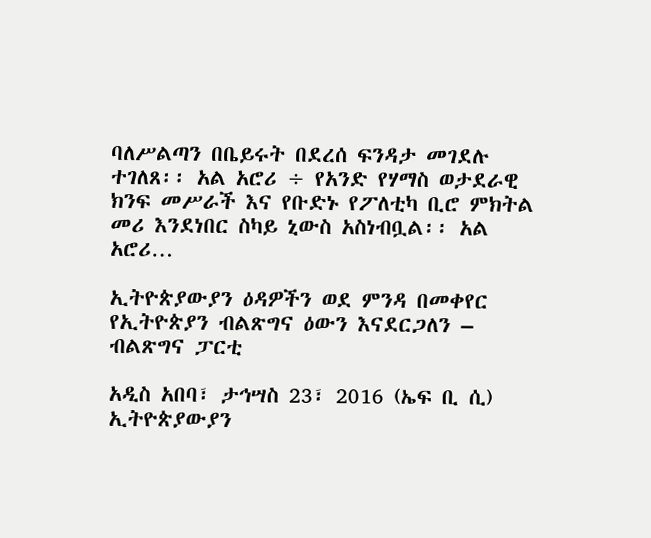ባለሥልጣን በቤይሩት በደረሰ ፍንዳታ መገደሉ ተገለጸ፡፡ አል አሮሪ ÷ የአንድ የሃማስ ወታደራዊ ክንፍ መሥራች እና የቡድኑ የፖለቲካ ቢሮ ምክትል መሪ እንደነበር ስካይ ኒውስ አስነብቧል፡፡ አል አሮሪ…

ኢትዮጵያውያን ዕዳዎችን ወደ ምንዳ በመቀየር የኢትዮጵያን ብልጽግና ዕውን እናደርጋለን – ብልጽግና ፓርቲ

አዲስ አበባ፣ ታኅሣስ 23፣ 2016 (ኤፍ ቢ ሲ) ኢትዮጵያውያን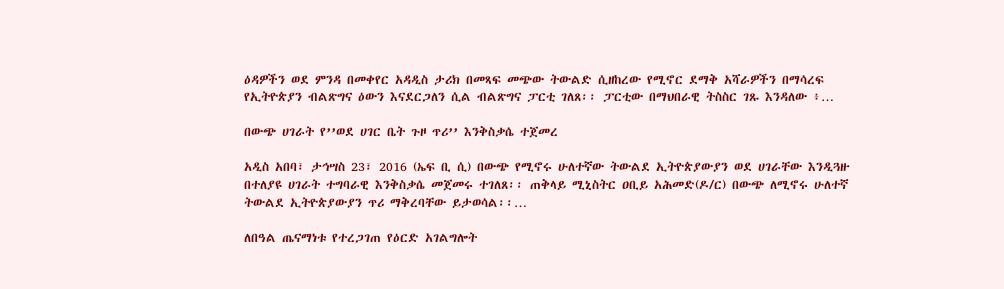ዕዳዎችን ወደ ምንዳ በመቀየር አዳዲስ ታሪክ በመጻፍ መጭው ትውልድ ሲዘከረው የሚኖር ደማቅ አሻራዎችን በማሳረፍ የኢትዮጵያን ብልጽግና ዕውን እናደርጋለን ሲል ብልጽግና ፓርቲ ገለጸ፡፡ ፓርቲው በማህበራዊ ትስስር ገጹ እንዳለው ፥…

በውጭ ሀገራት የ’’ወደ ሀገር ቤት ጉዞ ጥሪ’’ እንቅስቃሴ ተጀመረ

አዲስ አበባ፣ ታኅሣስ 23፣ 2016 (ኤፍ ቢ ሲ) በውጭ የሚኖሩ ሁለተኛው ትውልደ ኢትዮጵያውያን ወደ ሀገራቸው እንዲጓዙ በተለያዩ ሀገራት ተግባራዊ እንቅስቃሴ መጀመሩ ተገለጸ፡፡ ጠቅላይ ሚኒስትር ዐቢይ አሕመድ(ዶ/ር) በውጭ ለሚኖሩ ሁለተኛ ትውልደ ኢትዮጵያውያን ጥሪ ማቅረባቸው ይታወሳል፡፡…

ለበዓል ጤናማነቱ የተረጋገጠ የዕርድ አገልግሎት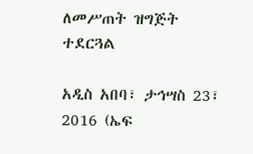ለመሥጠት ዝግጅት ተደርጓል

አዲስ አበባ፣ ታኅሣስ 23፣ 2016 (ኤፍ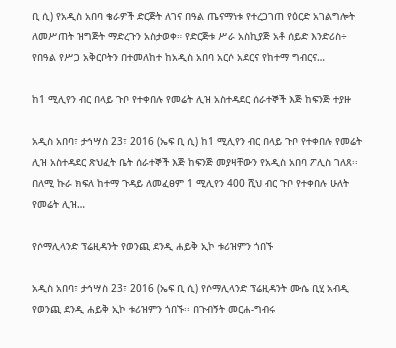ቢ ሲ) የአዲስ አበባ ቄራዎች ድርጅት ለገና በዓል ጤናማነቱ የተረጋገጠ የዕርድ አገልግሎት ለመሥጠት ዝግጅት ማድረጉን አስታወቀ። የድርጅቱ ሥራ አስኪያጅ አቶ ሰይድ እንድሪስ÷ የበዓል የሥጋ አቅርቦትን በተመለከተ ከአዲስ አበባ አርሶ አደርና የከተማ ግብርና…

ከ1 ሚሊየን ብር በላይ ጉቦ የተቀበሉ የመሬት ሊዝ አስተዳደር ሰራተኞች እጅ ከፍንጅ ተያዙ

አዲስ አበባ፣ ታኅሣስ 23፣ 2016 (ኤፍ ቢ ሲ) ከ1 ሚሊየን ብር በላይ ጉቦ የተቀበሉ የመሬት ሊዝ አስተዳደር ጽህፈት ቤት ሰራተኞች እጅ ከፍንጅ መያዛቸውን የአዲስ አበባ ፖሊስ ገለጸ፡፡ በለሚ ኩራ ክፍለ ከተማ ጉዳይ ለመፈፀም 1 ሚሊየን 400 ሺህ ብር ጉቦ የተቀበሉ ሁለት የመሬት ሊዝ…

የሶማሊላንድ ፕሬዚዳንት የወንጪ ደንዲ ሐይቅ ኢኮ ቱሪዝምን ጎበኙ

አዲስ አበባ፣ ታኅሣስ 23፣ 2016 (ኤፍ ቢ ሲ) የሶማሊላንድ ፕሬዚዳንት ሙሴ ቢሂ አብዲ የወንጪ ደንዲ ሐይቅ ኢኮ ቱሪዝምን ጎበኙ፡፡ በጉብኝት መርሐ-ግብሩ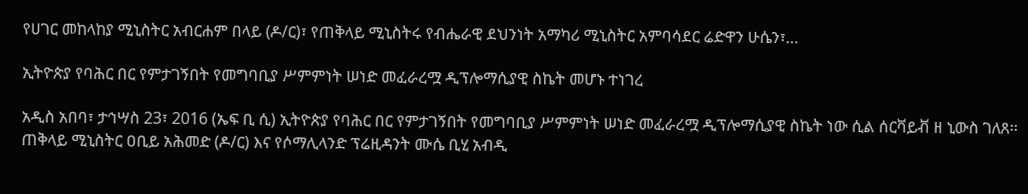የሀገር መከላከያ ሚኒስትር አብርሐም በላይ (ዶ/ር)፣ የጠቅላይ ሚኒስትሩ የብሔራዊ ደህንነት አማካሪ ሚኒስትር አምባሳደር ሬድዋን ሁሴን፣…

ኢትዮጵያ የባሕር በር የምታገኝበት የመግባቢያ ሥምምነት ሠነድ መፈራረሟ ዲፕሎማሲያዊ ስኬት መሆኑ ተነገረ

አዲስ አበባ፣ ታኅሣስ 23፣ 2016 (ኤፍ ቢ ሲ) ኢትዮጵያ የባሕር በር የምታገኝበት የመግባቢያ ሥምምነት ሠነድ መፈራረሟ ዲፕሎማሲያዊ ስኬት ነው ሲል ሰርቫይቭ ዘ ኒውስ ገለጸ፡፡ ጠቅላይ ሚኒስትር ዐቢይ አሕመድ (ዶ/ር) እና የሶማሊላንድ ፕሬዚዳንት ሙሴ ቢሂ አብዲ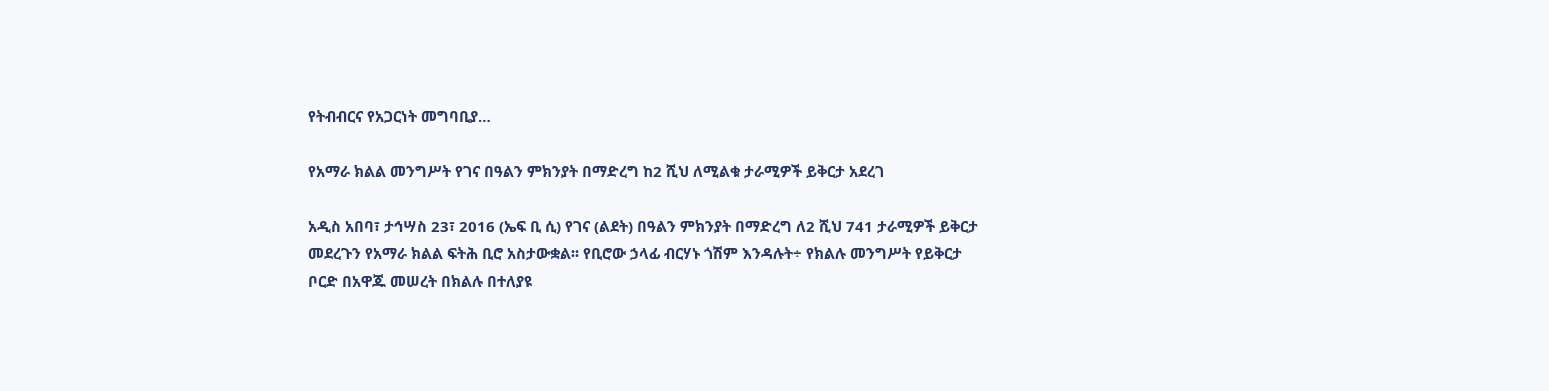የትብብርና የአጋርነት መግባቢያ…

የአማራ ክልል መንግሥት የገና በዓልን ምክንያት በማድረግ ከ2 ሺህ ለሚልቁ ታራሚዎች ይቅርታ አደረገ

አዲስ አበባ፣ ታኅሣስ 23፣ 2016 (ኤፍ ቢ ሲ) የገና (ልደት) በዓልን ምክንያት በማድረግ ለ2 ሺህ 741 ታራሚዎች ይቅርታ መደረጉን የአማራ ክልል ፍትሕ ቢሮ አስታውቋል፡፡ የቢሮው ኃላፊ ብርሃኑ ጎሽም እንዳሉት÷ የክልሉ መንግሥት የይቅርታ ቦርድ በአዋጁ መሠረት በክልሉ በተለያዩ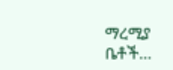ማረሚያ ቤቶች…